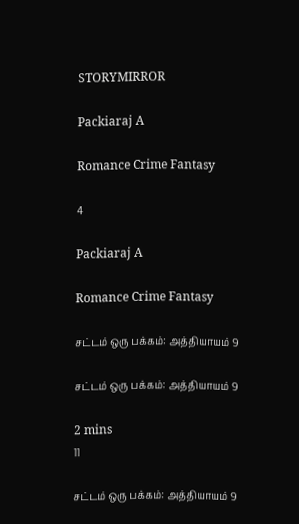STORYMIRROR

Packiaraj A

Romance Crime Fantasy

4

Packiaraj A

Romance Crime Fantasy

சட்டம் ஒரு பக்கம்: அத்தியாயம் 9

சட்டம் ஒரு பக்கம்: அத்தியாயம் 9

2 mins
11

சட்டம் ஒரு பக்கம்: அத்தியாயம் 9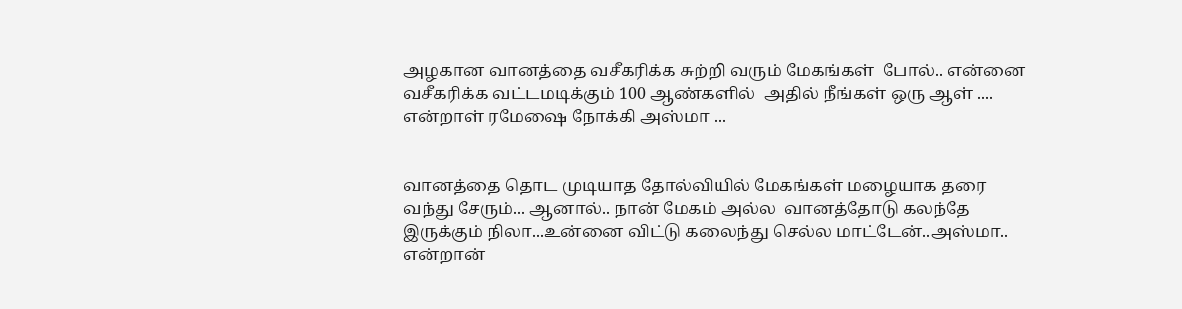அழகான வானத்தை வசீகரிக்க சுற்றி வரும் மேகங்கள்  போல்.. என்னை வசீகரிக்க வட்டமடிக்கும் 100 ஆண்களில்  அதில் நீங்கள் ஒரு ஆள் .... என்றாள் ரமேஷை நோக்கி அஸ்மா ...


வானத்தை தொட முடியாத தோல்வியில் மேகங்கள் மழையாக தரை வந்து சேரும்... ஆனால்.. நான் மேகம் அல்ல  வானத்தோடு கலந்தே இருக்கும் நிலா...உன்னை விட்டு கலைந்து செல்ல மாட்டேன்..அஸ்மா.. என்றான்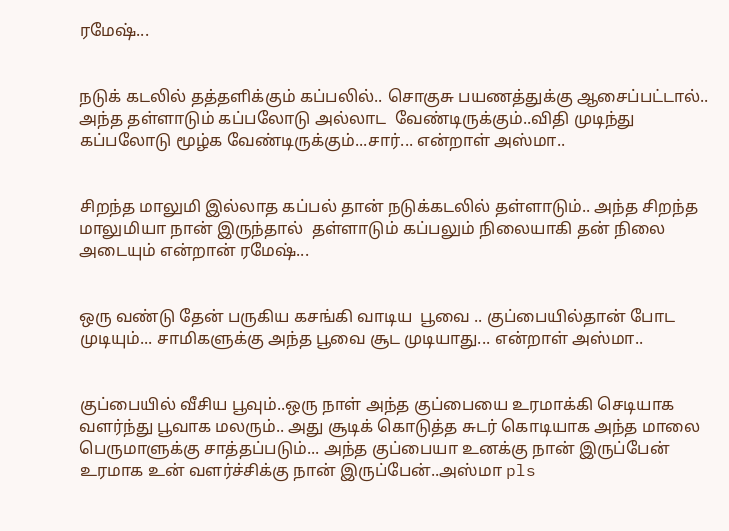ரமேஷ்...


நடுக் கடலில் தத்தளிக்கும் கப்பலில்.. சொகுசு பயணத்துக்கு ஆசைப்பட்டால்.. அந்த தள்ளாடும் கப்பலோடு அல்லாட  வேண்டிருக்கும்..விதி முடிந்து கப்பலோடு மூழ்க வேண்டிருக்கும்...சார்... என்றாள் அஸ்மா..


சிறந்த மாலுமி இல்லாத கப்பல் தான் நடுக்கடலில் தள்ளாடும்.. அந்த சிறந்த மாலுமியா நான் இருந்தால்  தள்ளாடும் கப்பலும் நிலையாகி தன் நிலை அடையும் என்றான் ரமேஷ்...


ஒரு வண்டு தேன் பருகிய கசங்கி வாடிய  பூவை .. குப்பையில்தான் போட முடியும்... சாமிகளுக்கு அந்த பூவை சூட முடியாது... என்றாள் அஸ்மா..


குப்பையில் வீசிய பூவும்..ஒரு நாள் அந்த குப்பையை உரமாக்கி செடியாக வளர்ந்து பூவாக மலரும்.. அது சூடிக் கொடுத்த சுடர் கொடியாக அந்த மாலை பெருமாளுக்கு சாத்தப்படும்... அந்த குப்பையா உனக்கு நான் இருப்பேன் உரமாக உன் வளர்ச்சிக்கு நான் இருப்பேன்..அஸ்மா pls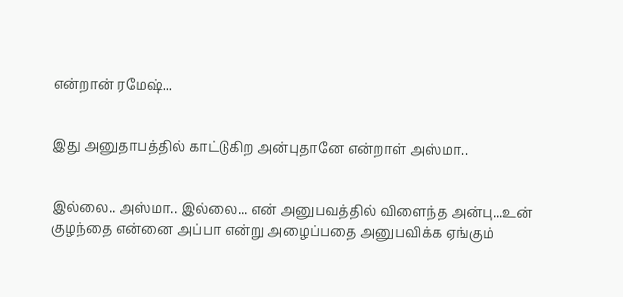என்றான் ரமேஷ்...


இது அனுதாபத்தில் காட்டுகிற அன்புதானே என்றாள் அஸ்மா..


இல்லை.. அஸ்மா.. இல்லை... என் அனுபவத்தில் விளைந்த அன்பு...உன் குழந்தை என்னை அப்பா என்று அழைப்பதை அனுபவிக்க ஏங்கும்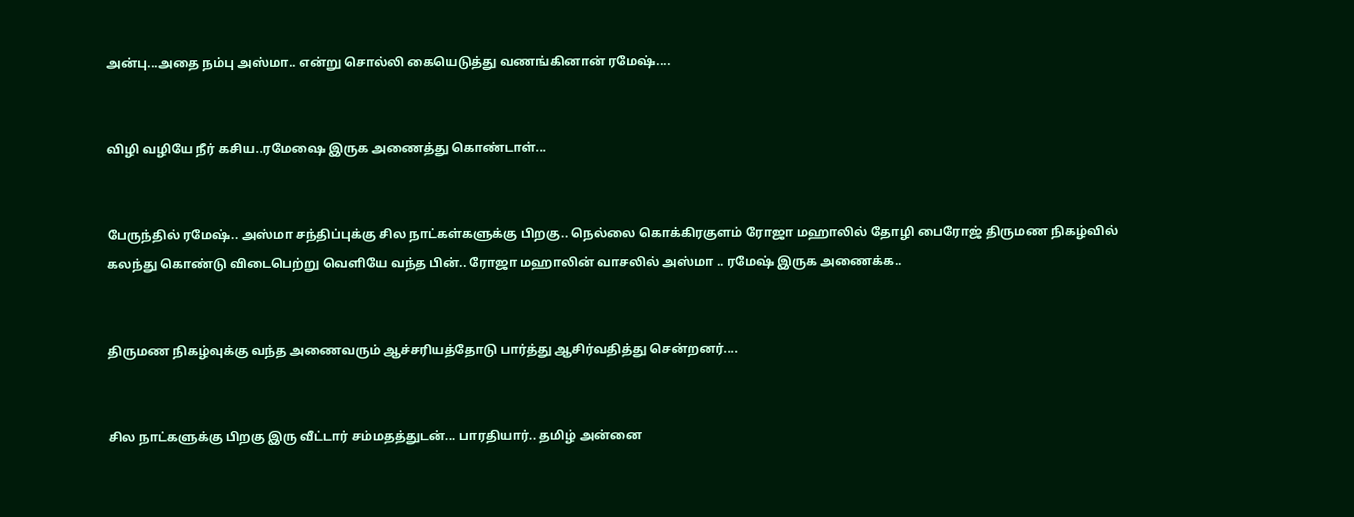அன்பு...அதை நம்பு அஸ்மா.. என்று சொல்லி கையெடுத்து வணங்கினான் ரமேஷ்....


விழி வழியே நீர் கசிய..ரமேஷை இருக அணைத்து கொண்டாள்...


பேருந்தில் ரமேஷ்.. அஸ்மா சந்திப்புக்கு சில நாட்கள்களுக்கு பிறகு.. நெல்லை கொக்கிரகுளம் ரோஜா மஹாலில் தோழி பைரோஜ் திருமண நிகழ்வில் கலந்து கொண்டு விடைபெற்று வெளியே வந்த பின்.. ரோஜா மஹாலின் வாசலில் அஸ்மா .. ரமேஷ் இருக அணைக்க..


திருமண நிகழ்வுக்கு வந்த அணைவரும் ஆச்சரியத்தோடு பார்த்து ஆசிர்வதித்து சென்றனர்....


சில நாட்களுக்கு பிறகு இரு வீட்டார் சம்மதத்துடன்... பாரதியார்.. தமிழ் அன்னை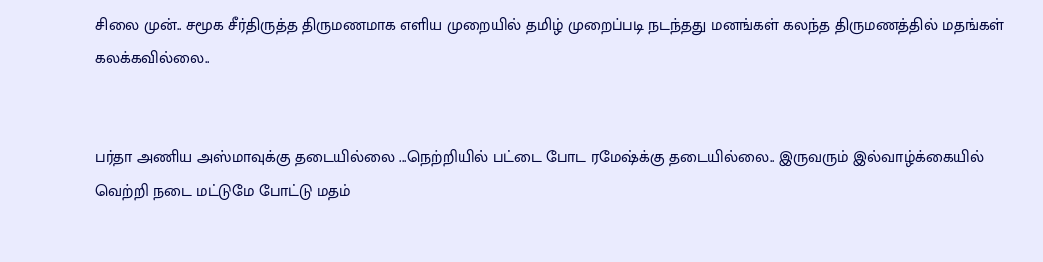சிலை முன்.. சமூக சீர்திருத்த திருமணமாக எளிய முறையில் தமிழ் முறைப்படி நடந்தது மனங்கள் கலந்த திருமணத்தில் மதங்கள் கலக்கவில்லை..


பர்தா அணிய அஸ்மாவுக்கு தடையில்லை ...நெற்றியில் பட்டை போட ரமேஷ்க்கு தடையில்லை.. இருவரும் இல்வாழ்க்கையில் வெற்றி நடை மட்டுமே போட்டு மதம்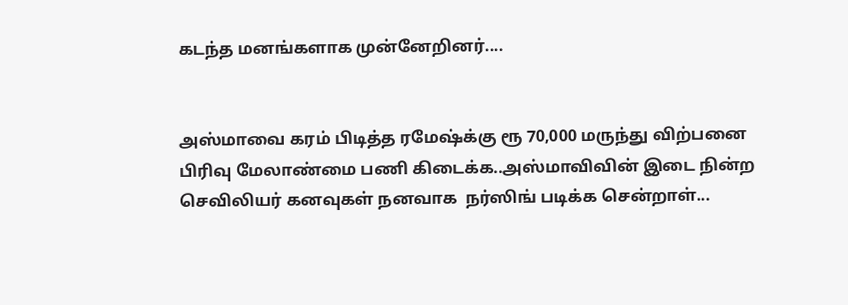கடந்த மனங்களாக முன்னேறினர்....


அஸ்மாவை கரம் பிடித்த ரமேஷ்க்கு ரூ 70,000 மருந்து விற்பனை பிரிவு மேலாண்மை பணி கிடைக்க..அஸ்மாவிவின் இடை நின்ற  செவிலியர் கனவுகள் நனவாக  நர்ஸிங் படிக்க சென்றாள்...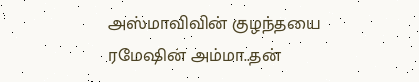அஸ்மாவிவின் குழந்தயை ரமேஷின் அம்மா..தன்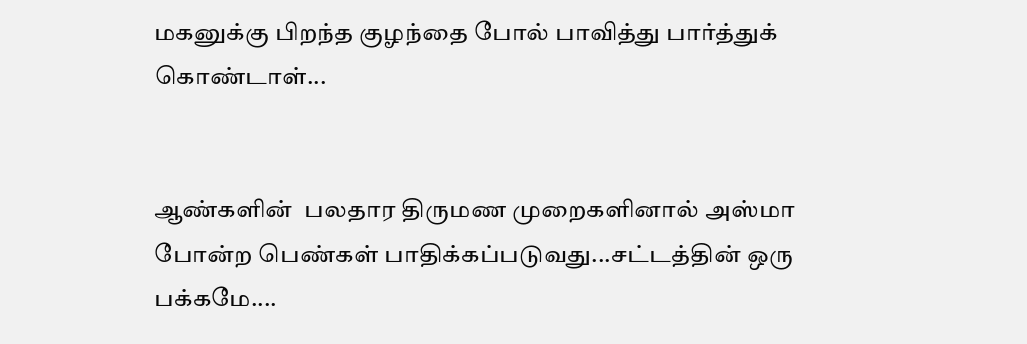மகனுக்கு பிறந்த குழந்தை போல் பாவித்து பார்த்துக் கொண்டாள்...


ஆண்களின்  பலதார திருமண முறைகளினால் அஸ்மா போன்ற பெண்கள் பாதிக்கப்படுவது...சட்டத்தின் ஒரு பக்கமே....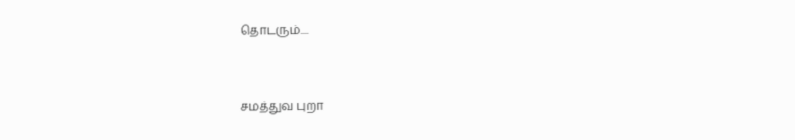தொடரும்....


சமத்துவ புறா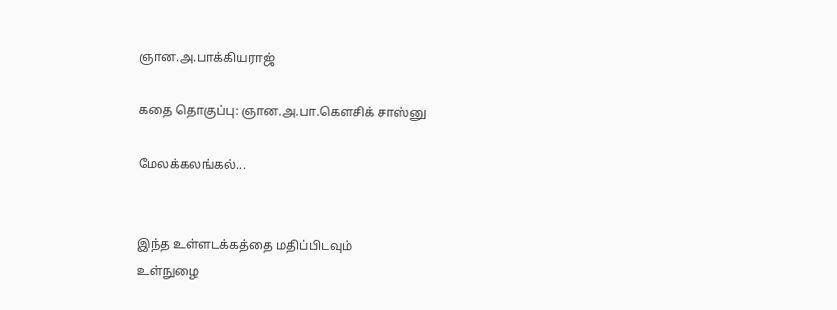ஞான.அ.பாக்கியராஜ்

கதை தொகுப்பு: ஞான.அ.பா.கெளசிக் சாஸ்னு

மேலக்கலங்கல்...


இந்த உள்ளடக்கத்தை மதிப்பிடவும்
உள்நுழை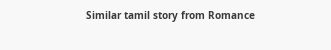Similar tamil story from Romance